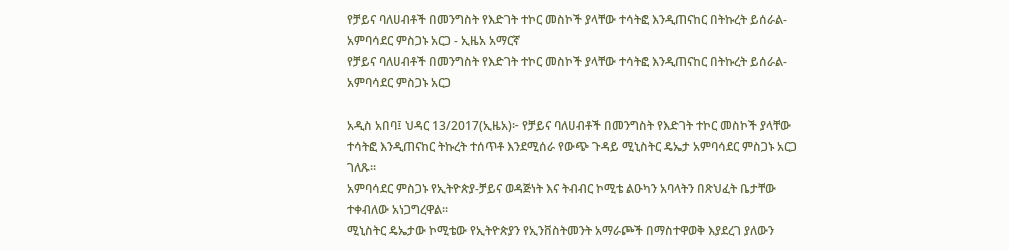የቻይና ባለሀብቶች በመንግስት የእድገት ተኮር መስኮች ያላቸው ተሳትፎ እንዲጠናከር በትኩረት ይሰራል- አምባሳደር ምስጋኑ አርጋ - ኢዜአ አማርኛ
የቻይና ባለሀብቶች በመንግስት የእድገት ተኮር መስኮች ያላቸው ተሳትፎ እንዲጠናከር በትኩረት ይሰራል- አምባሳደር ምስጋኑ አርጋ

አዲስ አበባ፤ ህዳር 13/2017(ኢዜአ)፦ የቻይና ባለሀብቶች በመንግስት የእድገት ተኮር መስኮች ያላቸው ተሳትፎ እንዲጠናከር ትኩረት ተሰጥቶ እንደሚሰራ የውጭ ጉዳይ ሚኒስትር ዴኤታ አምባሳደር ምስጋኑ አርጋ ገለጹ።
አምባሳደር ምስጋኑ የኢትዮጵያ-ቻይና ወዳጅነት እና ትብብር ኮሚቴ ልዑካን አባላትን በጽህፈት ቤታቸው ተቀብለው አነጋግረዋል።
ሚኒስትር ዴኤታው ኮሚቴው የኢትዮጵያን የኢንቨስትመንት አማራጮች በማስተዋወቅ እያደረገ ያለውን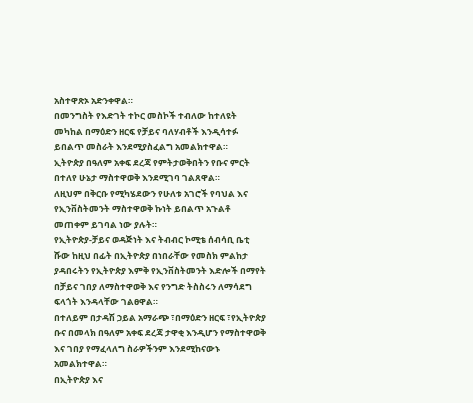አስተዋጽኦ አድንቀዋል።
በመንግስት የእድገት ተኮር መስኮች ተብለው ከተለዩት መካከል በማዕድን ዘርፍ የቻይና ባለሃብቶች እንዲሳተፉ ይበልጥ መስራት እንደሚያስፈልግ አመልክተዋል።
ኢትዮጵያ በዓለም አቀፍ ደረጃ የምትታወቅበትን የቡና ምርት በተለየ ሁኔታ ማስተዋወቅ እንደሚገባ ገልጸዋል።
ለዚህም በቅርቡ የሚካሄደውን የሁለቱ አገሮች የባህል እና የኢንቨስትመንት ማስተዋወቅ ኩነት ይበልጥ አጉልቶ መጠቀም ይገባል ነው ያሉት።
የኢትዮጵያ-ቻይና ወዳጅነት እና ትብብር ኮሚቴ ሰብሳቢ ቤቲ ሹው ከዚህ በፊት በኢትዮጵያ በነበራቸው የመስክ ምልከታ ያዳበሩትን የኢትዮጵያ እምቅ የኢንቨስትመንት እድሎች በማየት በቻይና ገበያ ለማስተዋወቅ እና የንግድ ትስስሩን ለማሳደግ ፍላጎት እንዳላቸው ገልፀዋል።
በተለይም በታዳሽ ኃይል አማራጭ ፣በማዕድን ዘርፍ ፣የኢትዮጵያ ቡና በመላክ በዓለም አቀፍ ደረጃ ታዋቂ እንዲሆን የማስተዋወቅ እና ገበያ የማፈላለግ ስራዎችንም እንደሚከናውኑ አመልክተዋል።
በኢትዮጵያ እና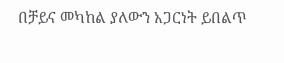በቻይና መካከል ያለውን አጋርነት ይበልጥ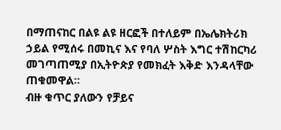በማጠናከር በልዩ ልዩ ዘርፎች በተለይም በኤሌክትሪክ ኃይል የሚሰሩ በመኪና እና የባለ ሦስት እግር ተሽከርካሪ መገጣጠሚያ በኢትዮጵያ የመክፈት እቅድ እንዳላቸው ጠቁመዋል።
ብዙ ቁጥር ያለውን የቻይና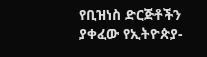የቢዝነስ ድርጅቶችን ያቀፈው የኢትዮጵያ-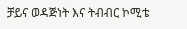ቻይና ወዳጅነት እና ትብብር ኮሚቴ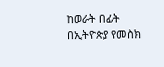ከወራት በፊት በኢትዮጵያ የመስክ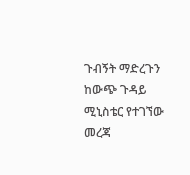ጉብኝት ማድረጉን ከውጭ ጉዳይ ሚኒስቴር የተገኘው መረጃ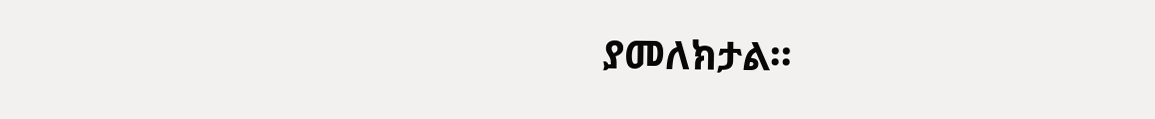ያመለክታል።